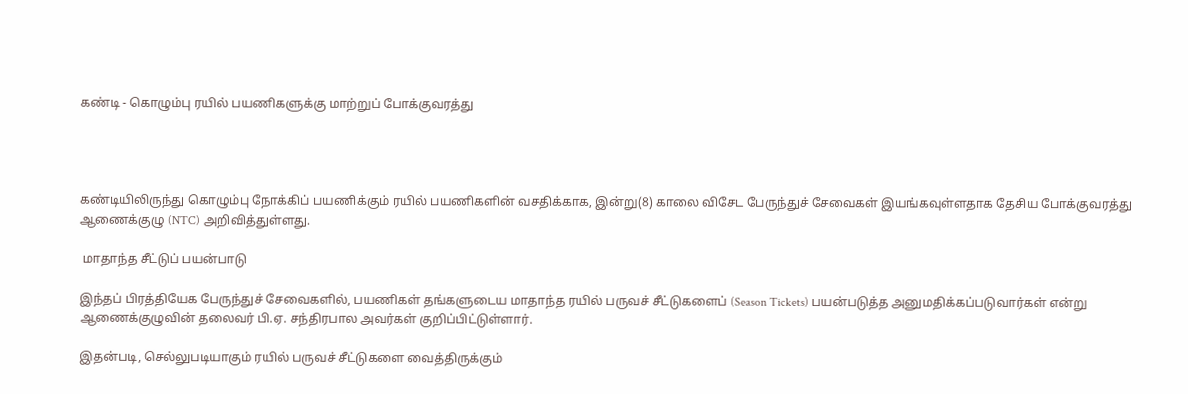கண்டி - கொழும்பு ரயில் பயணிகளுக்கு மாற்றுப் போக்குவரத்து




கண்டியிலிருந்து கொழும்பு நோக்கிப் பயணிக்கும் ரயில் பயணிகளின் வசதிக்காக, இன்று(8) காலை விசேட பேருந்துச் சேவைகள் இயங்கவுள்ளதாக தேசிய போக்குவரத்து ஆணைக்குழு (NTC) அறிவித்துள்ளது.

 மாதாந்த சீட்டுப் பயன்பாடு

இந்தப் பிரத்தியேக பேருந்துச் சேவைகளில், பயணிகள் தங்களுடைய மாதாந்த ரயில் பருவச் சீட்டுகளைப் (Season Tickets) பயன்படுத்த அனுமதிக்கப்படுவார்கள் என்று ஆணைக்குழுவின் தலைவர் பி.ஏ. சந்திரபால அவர்கள் குறிப்பிட்டுள்ளார்.

இதன்படி, செல்லுபடியாகும் ரயில் பருவச் சீட்டுகளை வைத்திருக்கும்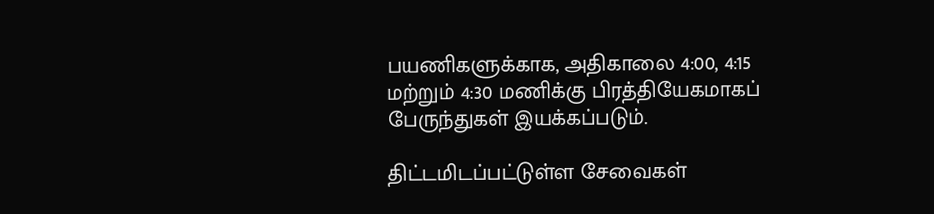பயணிகளுக்காக, அதிகாலை 4:00, 4:15 மற்றும் 4:30 மணிக்கு பிரத்தியேகமாகப் பேருந்துகள் இயக்கப்படும்.

திட்டமிடப்பட்டுள்ள சேவைகள்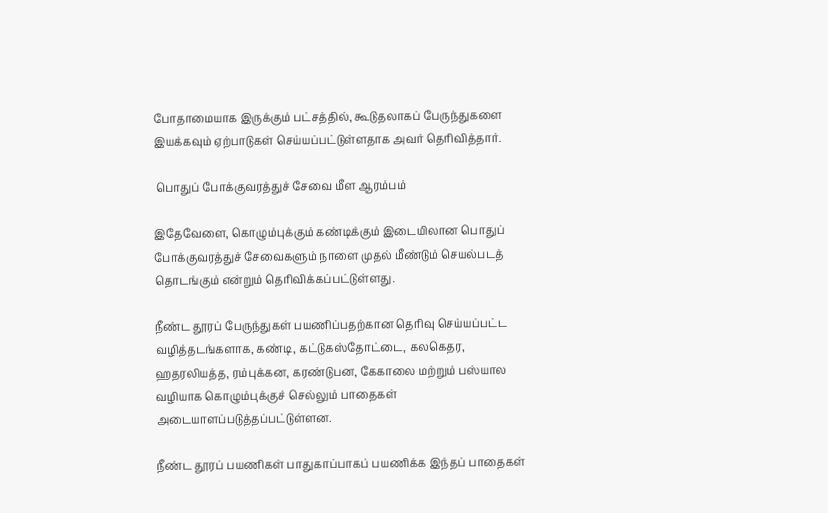போதாமையாக இருக்கும் பட்சத்தில், கூடுதலாகப் பேருந்துகளை இயக்கவும் ஏற்பாடுகள் செய்யப்பட்டுள்ளதாக அவர் தெரிவித்தார்.

 பொதுப் போக்குவரத்துச் சேவை மீள ஆரம்பம்

இதேவேளை, கொழும்புக்கும் கண்டிக்கும் இடையிலான பொதுப் போக்குவரத்துச் சேவைகளும் நாளை முதல் மீண்டும் செயல்படத் தொடங்கும் என்றும் தெரிவிக்கப்பட்டுள்ளது.

நீண்ட தூரப் பேருந்துகள் பயணிப்பதற்கான தெரிவு செய்யப்பட்ட வழித்தடங்களாக, கண்டி, கட்டுகஸ்தோட்டை, கலகெதர, ஹதரலியத்த, ரம்புக்கன, கரண்டுபன, கேகாலை மற்றும் பஸ்யால வழியாக கொழும்புக்குச் செல்லும் பாதைகள் அடையாளப்படுத்தப்பட்டுள்ளன.

நீண்ட தூரப் பயணிகள் பாதுகாப்பாகப் பயணிக்க இந்தப் பாதைகள்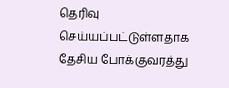தெரிவு செய்யப்பட்டுள்ளதாக தேசிய போக்குவரத்து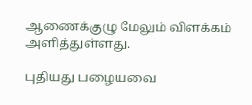ஆணைக்குழு மேலும் விளக்கம் அளித்துள்ளது.

புதியது பழையவை